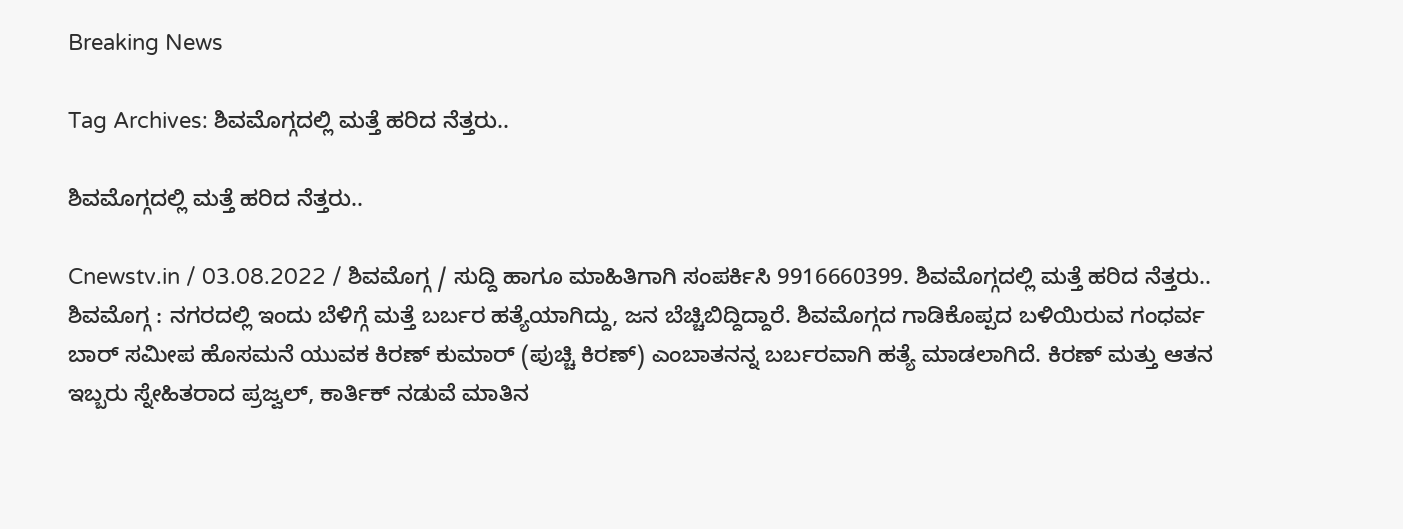Breaking News

Tag Archives: ಶಿವಮೊಗ್ಗದಲ್ಲಿ ಮತ್ತೆ ಹರಿದ ನೆತ್ತರು..

ಶಿವಮೊಗ್ಗದಲ್ಲಿ ಮತ್ತೆ ಹರಿದ ನೆತ್ತರು..

Cnewstv.in / 03.08.2022 / ಶಿವಮೊಗ್ಗ / ಸುದ್ದಿ ಹಾಗೂ ಮಾಹಿತಿಗಾಗಿ ಸಂಪರ್ಕಿಸಿ 9916660399. ಶಿವಮೊಗ್ಗದಲ್ಲಿ ಮತ್ತೆ ಹರಿದ ನೆತ್ತರು.. ಶಿವಮೊಗ್ಗ : ನಗರದಲ್ಲಿ ಇಂದು ಬೆಳಿಗ್ಗೆ ಮತ್ತೆ ಬರ್ಬರ ಹತ್ಯೆಯಾಗಿದ್ದು, ಜನ ಬೆಚ್ಚಿಬಿದ್ದಿದ್ದಾರೆ. ಶಿವಮೊಗ್ಗದ ಗಾಡಿಕೊಪ್ಪದ ಬಳಿಯಿರುವ ಗಂಧರ್ವ ಬಾರ್ ಸಮೀಪ ಹೊಸಮನೆ ಯುವಕ ಕಿರಣ್ ಕುಮಾರ್ (ಪುಚ್ಚಿ ಕಿರಣ್) ಎಂಬಾತನನ್ನ ಬರ್ಬರವಾಗಿ ಹತ್ಯೆ ಮಾಡಲಾಗಿದೆ. ಕಿರಣ್ ಮತ್ತು ಆತನ ಇಬ್ಬರು ಸ್ನೇಹಿತರಾದ ಪ್ರಜ್ವಲ್, ಕಾರ್ತಿಕ್ ನಡುವೆ ಮಾತಿನ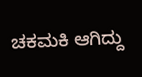ಚಕಮಕಿ ಆಗಿದ್ದು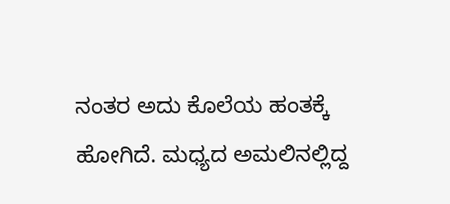ನಂತರ ಅದು ಕೊಲೆಯ ಹಂತಕ್ಕೆ ಹೋಗಿದೆ. ಮಧ್ಯದ ಅಮಲಿನಲ್ಲಿದ್ದ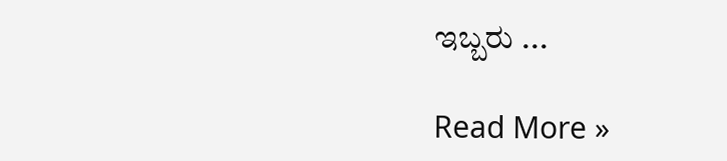ಇಬ್ಬರು ...

Read More »